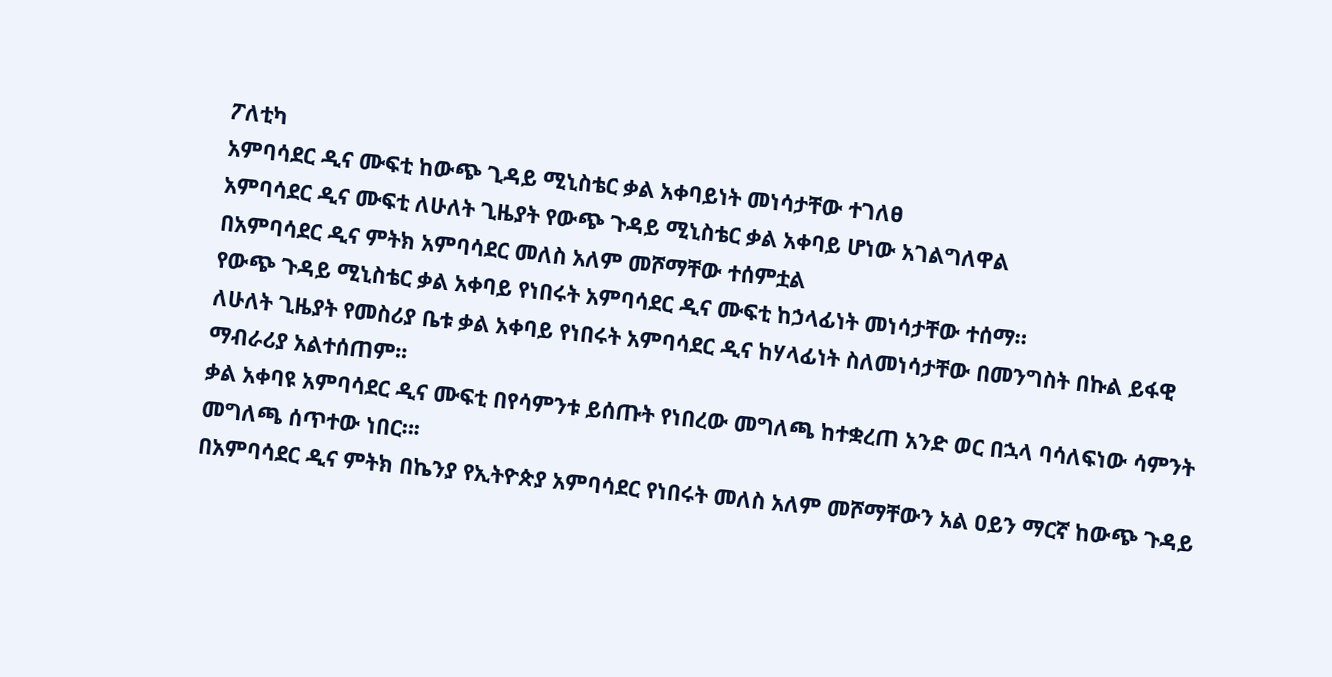ፖለቲካ
አምባሳደር ዲና ሙፍቲ ከውጭ ጊዳይ ሚኒስቴር ቃል አቀባይነት መነሳታቸው ተገለፀ
አምባሳደር ዲና ሙፍቲ ለሁለት ጊዜያት የውጭ ጉዳይ ሚኒስቴር ቃል አቀባይ ሆነው አገልግለዋል
በአምባሳደር ዲና ምትክ አምባሳደር መለስ አለም መሾማቸው ተሰምቷል
የውጭ ጉዳይ ሚኒስቴር ቃል አቀባይ የነበሩት አምባሳደር ዲና ሙፍቲ ከኃላፊነት መነሳታቸው ተሰማ።
ለሁለት ጊዜያት የመስሪያ ቤቱ ቃል አቀባይ የነበሩት አምባሳደር ዲና ከሃላፊነት ስለመነሳታቸው በመንግስት በኩል ይፋዊ ማብራሪያ አልተሰጠም፡፡
ቃል አቀባዩ አምባሳደር ዲና ሙፍቲ በየሳምንቱ ይሰጡት የነበረው መግለጫ ከተቋረጠ አንድ ወር በኋላ ባሳለፍነው ሳምንት መግለጫ ሰጥተው ነበር።፡
በአምባሳደር ዲና ምትክ በኬንያ የኢትዮጵያ አምባሳደር የነበሩት መለስ አለም መሾማቸውን አል ዐይን ማርኛ ከውጭ ጉዳይ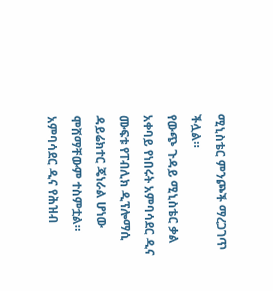ሚኒስቴር ምንጮች ማረጋገጥ ችሏል።
የውጭ ጉዳይ ሚኒስቴር ቃል አቀባይ የነበሩት አምባሳደር ዲና ሙፍቱ የፐብሊክ ዲፕሎማሲ ዳይሬክተር ጄነራል ሆነው ሞሸማቸውም ተስምቷል።
አምባሳደር ዲና የሕዝብ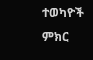ተወካዮች ምክር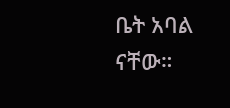ቤት አባል ናቸው።